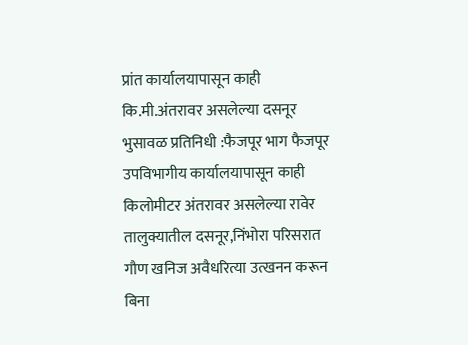प्रांत कार्यालयापासून काही कि.मी.अंतरावर असलेल्या दसनूर भुसावळ प्रतिनिधी :फैजपूर भाग फैजपूर उपविभागीय कार्यालयापासून काही किलोमीटर अंतरावर असलेल्या रावेर तालुक्यातील दसनूर,निंभोरा परिसरात गौण खनिज अवैधरित्या उत्खनन करून बिना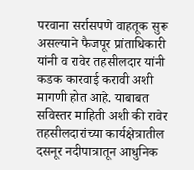परवाना सर्रासपणे वाहतूक सुरू असल्याने फैजपूर प्रांताधिकारी यांनी व रावेर तहसीलदार यांनी कडक कारवाई करावी अशी मागणी होत आहे. याबाबत सविस्तर माहिती अशी की रावेर तहसीलदारांच्या कार्यक्षेत्रातील दसनूर नदीपात्रातून आधुनिक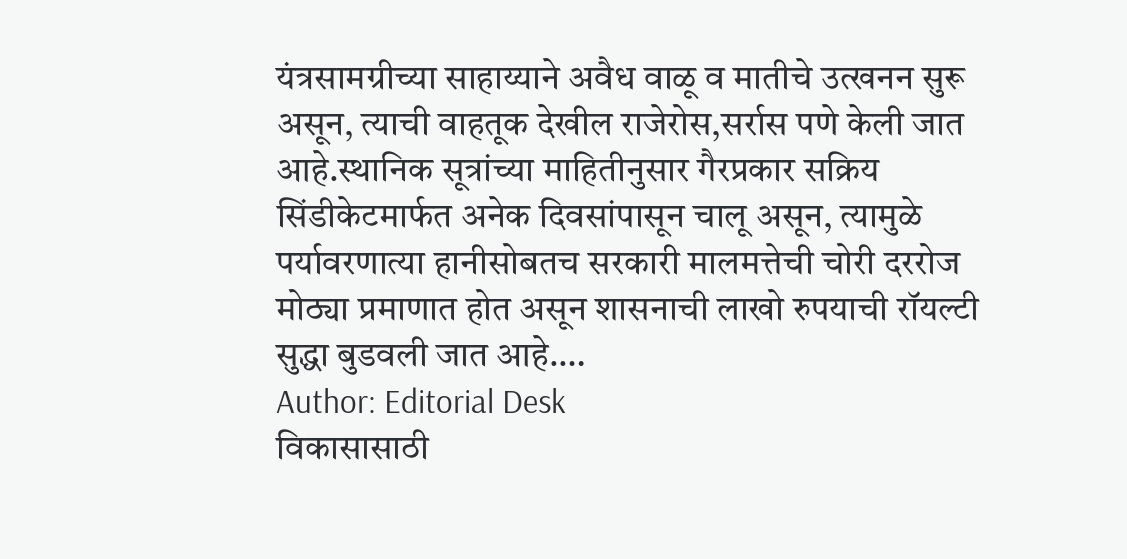यंत्रसामग्रीच्या साहाय्याने अवैध वाळू व मातीचे उत्खनन सुरू असून, त्याची वाहतूक देखील राजेरोस,सर्रास पणे केली जात आहे.स्थानिक सूत्रांच्या माहितीनुसार गैरप्रकार सक्रिय सिंडीकेटमार्फत अनेक दिवसांपासून चालू असून, त्यामुळे पर्यावरणात्या हानीसोबतच सरकारी मालमत्तेची चोरी दररोज मोठ्या प्रमाणात होत असून शासनाची लाखो रुपयाची रॉयल्टी सुद्धा बुडवली जात आहे.…
Author: Editorial Desk
विकासासाठी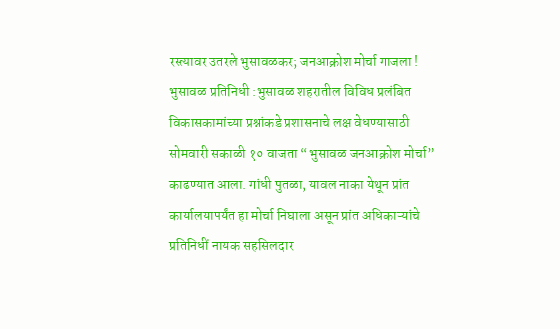रस्त्यावर उतरले भुसावळकर; जनआक्रोश मोर्चा गाजला ! भुसावळ प्रतिनिधी :भुसावळ शहरातील विविध प्रलंबित विकासकामांच्या प्रश्नांकडे प्रशासनाचे लक्ष वेधण्यासाठी सोमवारी सकाळी १० वाजता “भुसावळ जनआक्रोश मोर्चा” काढण्यात आला. गांधी पुतळा, यावल नाका येथून प्रांत कार्यालयापर्यंत हा मोर्चा निघाला असून प्रांत अधिकाऱ्यांचे प्रतिनिधीं नायक सहसिलदार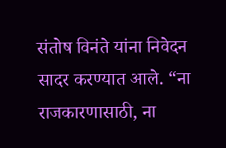संतोष विनंते यांना निवेदन सादर करण्यात आले. “ना राजकारणासाठी, ना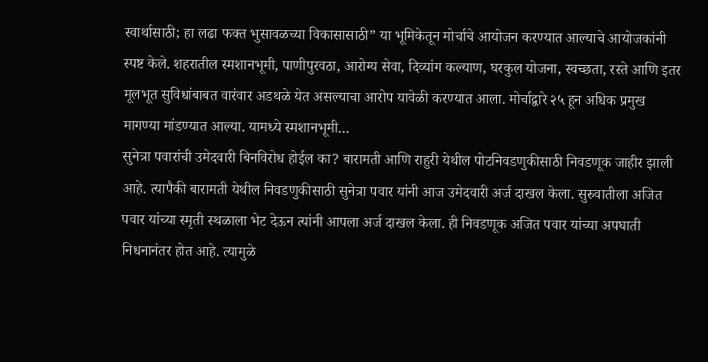स्वार्थासाठी; हा लढा फक्त भुसावळच्या विकासासाठी” या भूमिकेतून मोर्चाचे आयोजन करण्यात आल्याचे आयोजकांनी स्पष्ट केले. शहरातील स्मशानभूमी, पाणीपुरवठा, आरोग्य सेवा, दिव्यांग कल्याण, घरकुल योजना, स्वच्छता, रस्ते आणि इतर मूलभूत सुविधांबाबत वारंवार अडथळे येत असल्याचा आरोप यावेळी करण्यात आला. मोर्चाद्वारे २५ हून अधिक प्रमुख मागण्या मांडण्यात आल्या. यामध्ये स्मशानभूमी…
सुनेत्रा पवारांची उमेदवारी बिनविरोध होईल का? बारामती आणि राहुरी येथील पोटनिवडणुकीसाठी निवडणूक जाहीर झाली आहे. त्यापैकी बारामती येथील निवडणुकीसाठी सुनेत्रा पवार यांनी आज उमेदवारी अर्ज दाखल केला. सुरुवातीला अजित पवार यांच्या स्मृती स्थळाला भेट देऊन त्यांनी आपला अर्ज दाखल केला. ही निवडणूक अजित पवार यांच्या अपघाती निधनानंतर होत आहे. त्यामुळे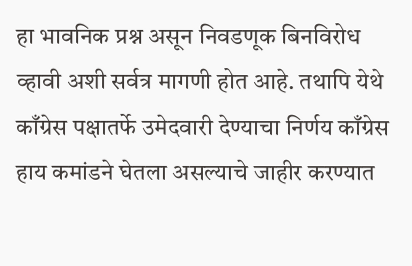हा भावनिक प्रश्न असून निवडणूक बिनविरोध व्हावी अशी सर्वत्र मागणी होत आहे. तथापि येथे काँग्रेस पक्षातर्फे उमेदवारी देण्याचा निर्णय काँग्रेस हाय कमांडने घेतला असल्याचे जाहीर करण्यात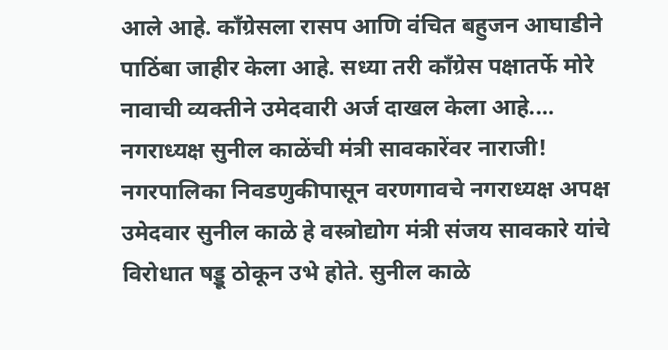आले आहे. काँग्रेसला रासप आणि वंचित बहुजन आघाडीने पाठिंबा जाहीर केला आहे. सध्या तरी काँग्रेस पक्षातर्फे मोरे नावाची व्यक्तीने उमेदवारी अर्ज दाखल केला आहे.…
नगराध्यक्ष सुनील काळेंची मंत्री सावकारेंवर नाराजी! नगरपालिका निवडणुकीपासून वरणगावचे नगराध्यक्ष अपक्ष उमेदवार सुनील काळे हे वस्त्रोद्योग मंत्री संजय सावकारे यांचे विरोधात षड्डू ठोकून उभे होते. सुनील काळे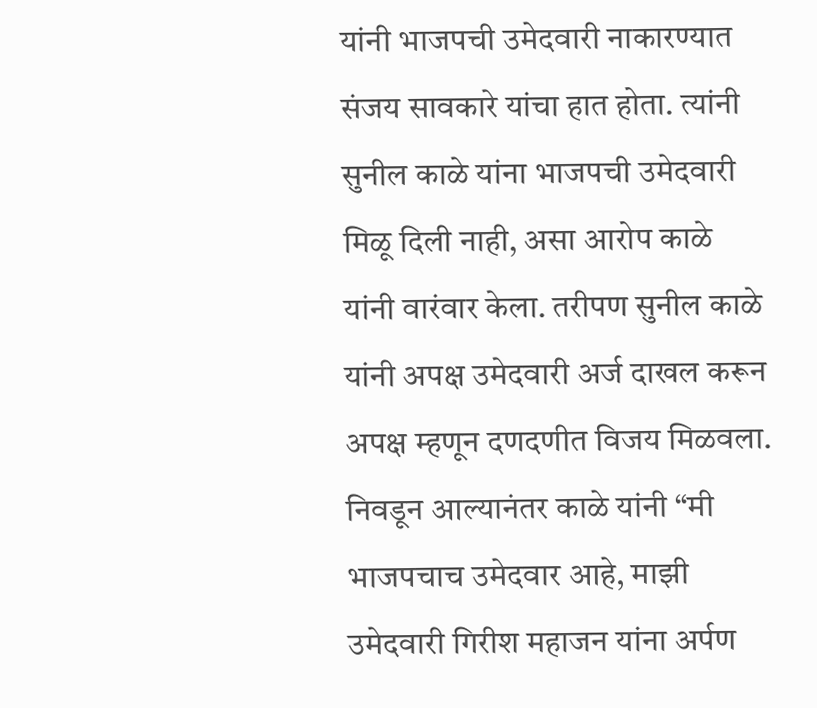यांनी भाजपची उमेदवारी नाकारण्यात संजय सावकारे यांचा हात होता. त्यांनी सुनील काळे यांना भाजपची उमेदवारी मिळू दिली नाही, असा आरोप काळे यांनी वारंवार केला. तरीपण सुनील काळे यांनी अपक्ष उमेदवारी अर्ज दाखल करून अपक्ष म्हणून दणदणीत विजय मिळवला. निवडून आल्यानंतर काळे यांनी “मी भाजपचाच उमेदवार आहे, माझी उमेदवारी गिरीश महाजन यांना अर्पण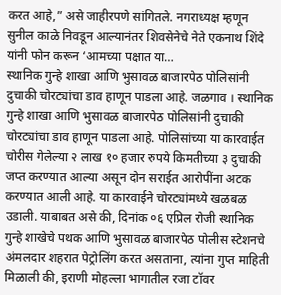करत आहे,” असे जाहीरपणे सांगितले. नगराध्यक्ष म्हणून सुनील काळे निवडून आल्यानंतर शिवसेनेचे नेते एकनाथ शिंदे यांनी फोन करून ‘आमच्या पक्षात या…
स्थानिक गुन्हे शाखा आणि भुसावळ बाजारपेठ पोलिसांनी दुचाकी चोरट्यांचा डाव हाणून पाडला आहे. जळगाव । स्थानिक गुन्हे शाखा आणि भुसावळ बाजारपेठ पोलिसांनी दुचाकी चोरट्यांचा डाव हाणून पाडला आहे. पोलिसांच्या या कारवाईत चोरीस गेलेल्या २ लाख १० हजार रुपये किमतीच्या ३ दुचाकी जप्त करण्यात आल्या असून दोन सराईत आरोपींना अटक करण्यात आली आहे. या कारवाईने चोरट्यांमध्ये खळबळ उडाली. याबाबत असे की, दिनांक ०६ एप्रिल रोजी स्थानिक गुन्हे शाखेचे पथक आणि भुसावळ बाजारपेठ पोलीस स्टेशनचे अंमलदार शहरात पेट्रोलिंग करत असताना, त्यांना गुप्त माहिती मिळाली की, इराणी मोहल्ला भागातील रजा टॉवर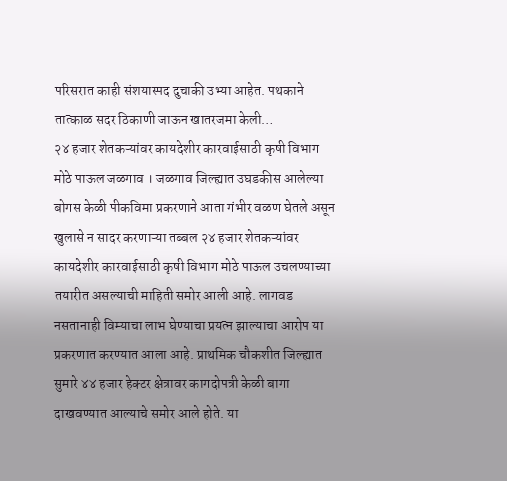परिसरात काही संशयास्पद दुचाकी उभ्या आहेत. पथकाने तात्काळ सदर ठिकाणी जाऊन खातरजमा केली…
२४ हजार शेतकऱ्यांवर कायदेशीर कारवाईसाठी कृषी विभाग मोठे पाऊल जळगाव । जळगाव जिल्ह्यात उघडकीस आलेल्या बोगस केळी पीकविमा प्रकरणाने आता गंभीर वळण घेतले असून खुलासे न सादर करणाऱ्या तब्बल २४ हजार शेतकऱ्यांवर कायदेशीर कारवाईसाठी कृषी विभाग मोठे पाऊल उचलण्याच्या तयारीत असल्याची माहिती समोर आली आहे. लागवड नसतानाही विम्याचा लाभ घेण्याचा प्रयत्न झाल्याचा आरोप या प्रकरणात करण्यात आला आहे. प्राथमिक चौकशीत जिल्ह्यात सुमारे ४४ हजार हेक्टर क्षेत्रावर कागदोपत्री केळी बागा दाखवण्यात आल्याचे समोर आले होते. या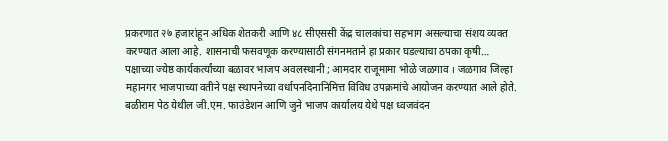प्रकरणात २७ हजारांहून अधिक शेतकरी आणि ४८ सीएससी केंद्र चालकांचा सहभाग असल्याचा संशय व्यक्त करण्यात आला आहे. शासनाची फसवणूक करण्यासाठी संगनमताने हा प्रकार घडल्याचा ठपका कृषी…
पक्षाच्या ज्येष्ठ कार्यकर्त्यांच्या बळावर भाजप अवलस्थानी ; आमदार राजूमामा भोळे जळगाव । जळगाव जिल्हा महानगर भाजपाच्या वतीने पक्ष स्थापनेच्या वर्धापनदिनानिमित्त विविध उपक्रमांचे आयोजन करण्यात आले होते. बळीराम पेठ येथील जी.एम. फाउंडेशन आणि जुने भाजप कार्यालय येथे पक्ष ध्वजवंदन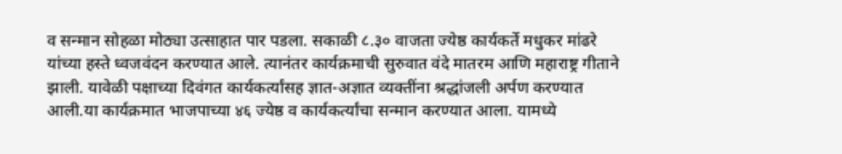व सन्मान सोहळा मोठ्या उत्साहात पार पडला. सकाळी ८.३० वाजता ज्येष्ठ कार्यकर्ते मधुकर मांढरे यांच्या हस्ते ध्वजवंदन करण्यात आले. त्यानंतर कार्यक्रमाची सुरुवात वंदे मातरम आणि महाराष्ट्र गीताने झाली. यावेळी पक्षाच्या दिवंगत कार्यकर्त्यांसह ज्ञात-अज्ञात व्यक्तींना श्रद्धांजली अर्पण करण्यात आली.या कार्यक्रमात भाजपाच्या ४६ ज्येष्ठ व कार्यकर्त्यांचा सन्मान करण्यात आला. यामध्ये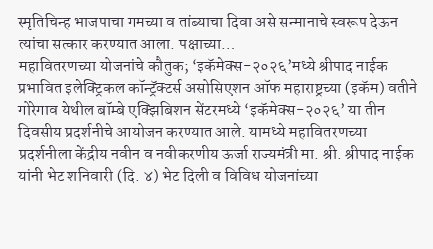स्मृतिचिन्ह भाजपाचा गमच्या व तांब्याचा दिवा असे सन्मानाचे स्वरूप देऊन त्यांचा सत्कार करण्यात आला. पक्षाच्या…
महावितरणच्या योजनांचे कौतुक; ‘इकॅमेक्स-२०२६’मध्ये श्रीपाद नाईक प्रभावित इलेक्ट्रिकल कॉन्ट्रॅक्टर्स असोसिएशन ऑफ महाराष्ट्रच्या (इकॅम) वतीने गोरेगाव येथील बॉम्बे एक्झिबिशन सेंटरमध्ये ‘इकॅमेक्स-२०२६’ या तीन दिवसीय प्रदर्शनीचे आयोजन करण्यात आले. यामध्ये महावितरणच्या प्रदर्शनीला केंद्रीय नवीन व नवीकरणीय ऊर्जा राज्यमंत्री मा. श्री. श्रीपाद नाईक यांनी भेट शनिवारी (दि. ४) भेट दिली व विविध योजनांच्या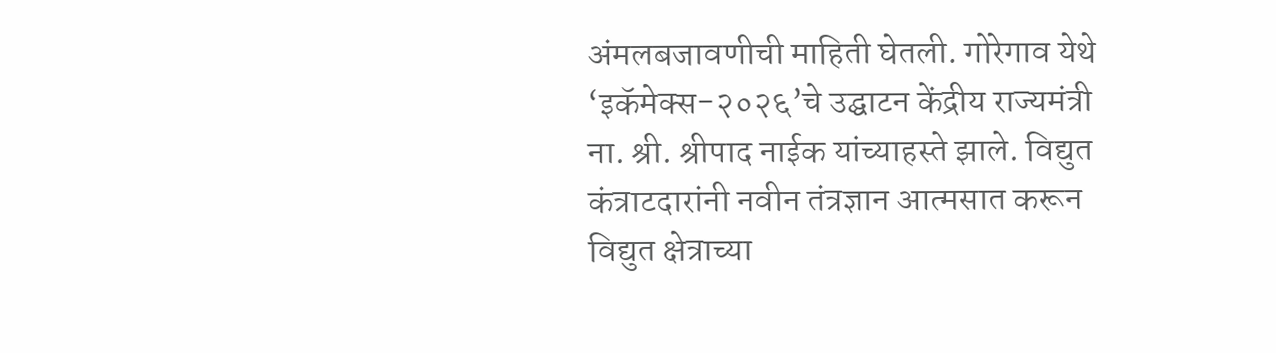अंमलबजावणीची माहिती घेतली. गोरेगाव येथे ‘इकॅमेक्स-२०२६’चे उद्घाटन केंद्रीय राज्यमंत्री ना. श्री. श्रीपाद नाईक यांच्याहस्ते झाले. विद्युत कंत्राटदारांनी नवीन तंत्रज्ञान आत्मसात करून विद्युत क्षेत्राच्या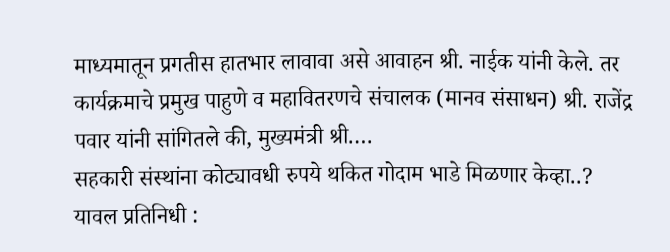माध्यमातून प्रगतीस हातभार लावावा असे आवाहन श्री. नाईक यांनी केले. तर कार्यक्रमाचे प्रमुख पाहुणे व महावितरणचे संचालक (मानव संसाधन) श्री. राजेंद्र पवार यांनी सांगितले की, मुख्यमंत्री श्री.…
सहकारी संस्थांना कोट्यावधी रुपये थकित गोदाम भाडे मिळणार केव्हा..? यावल प्रतिनिधी :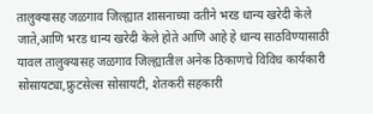तालुक्यासह जळगाव जिल्ह्यात शासनाच्या वतीने भरड धान्य खरेदी केले जाते,आणि भरड धान्य खरेदी केले होते आणि आहे हे धान्य साठविण्यासाठी यावल तालुक्यासह जळगाव जिल्ह्यातील अनेक ठिकाणचे विविध कार्यकारी सोसायट्या,फ्रुटसेल्स सोसायटी, शेतकरी सहकारी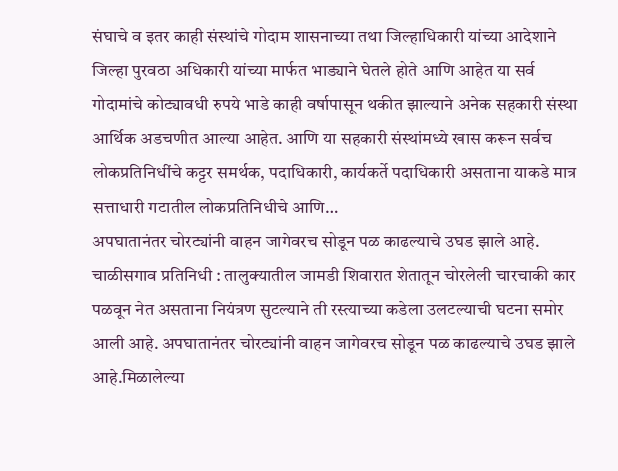संघाचे व इतर काही संस्थांचे गोदाम शासनाच्या तथा जिल्हाधिकारी यांच्या आदेशाने जिल्हा पुरवठा अधिकारी यांच्या मार्फत भाड्याने घेतले होते आणि आहेत या सर्व गोदामांचे कोट्यावधी रुपये भाडे काही वर्षापासून थकीत झाल्याने अनेक सहकारी संस्था आर्थिक अडचणीत आल्या आहेत. आणि या सहकारी संस्थांमध्ये खास करून सर्वच लोकप्रतिनिधींचे कट्टर समर्थक, पदाधिकारी, कार्यकर्ते पदाधिकारी असताना याकडे मात्र सत्ताधारी गटातील लोकप्रतिनिधीचे आणि…
अपघातानंतर चोरट्यांनी वाहन जागेवरच सोडून पळ काढल्याचे उघड झाले आहे. चाळीसगाव प्रतिनिधी : तालुक्यातील जामडी शिवारात शेतातून चोरलेली चारचाकी कार पळवून नेत असताना नियंत्रण सुटल्याने ती रस्त्याच्या कडेला उलटल्याची घटना समोर आली आहे. अपघातानंतर चोरट्यांनी वाहन जागेवरच सोडून पळ काढल्याचे उघड झाले आहे.मिळालेल्या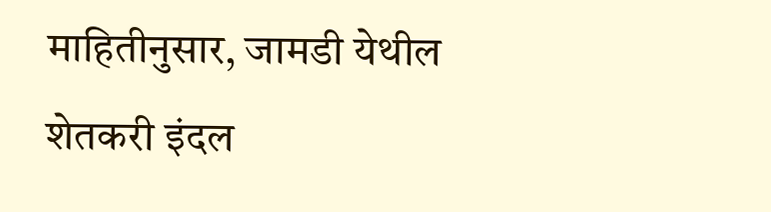माहितीनुसार, जामडी येथील शेतकरी इंदल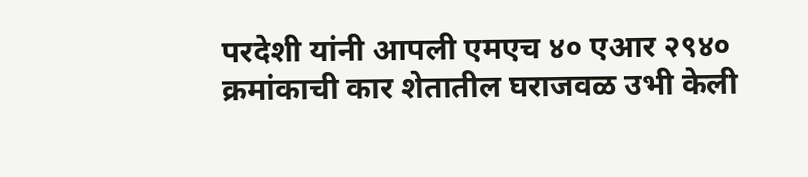परदेशी यांनी आपली एमएच ४० एआर २९४० क्रमांकाची कार शेतातील घराजवळ उभी केली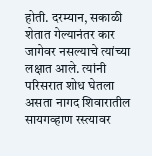होती. दरम्यान, सकाळी शेतात गेल्यानंतर कार जागेवर नसल्याचे त्यांच्या लक्षात आले. त्यांनी परिसरात शोध घेतला असता नागद शिवारातील सायगव्हाण रस्त्यावर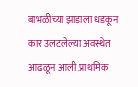बाभळीच्या झाडाला धडकून कार उलटलेल्या अवस्थेत आढळून आली.प्राथमिक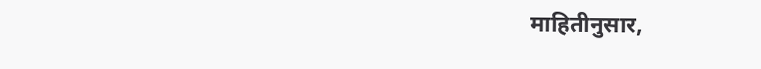माहितीनुसार,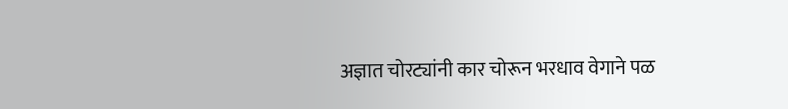अज्ञात चोरट्यांनी कार चोरून भरधाव वेगाने पळ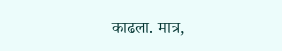काढला. मात्र,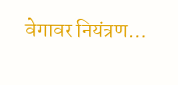वेगावर नियंत्रण…